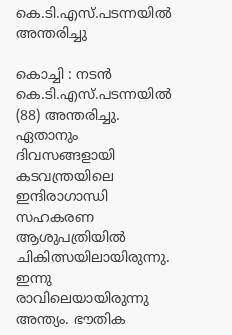കെ.ടി.എസ്.പടന്നയില്‍ അന്തരിച്ചു

കൊച്ചി : നടന്‍ കെ.ടി.എസ്.പടന്നയില്‍ (88) അന്തരിച്ചു. ഏതാനും ദിവസങ്ങളായി കടവന്ത്രയിലെ ഇന്ദിരാഗാന്ധി സഹകരണ ആശുപത്രിയില്‍ ചികിത്സയിലായിരുന്നു. ഇന്നു രാവിലെയായിരുന്നു അന്ത്യം. ഭൗതിക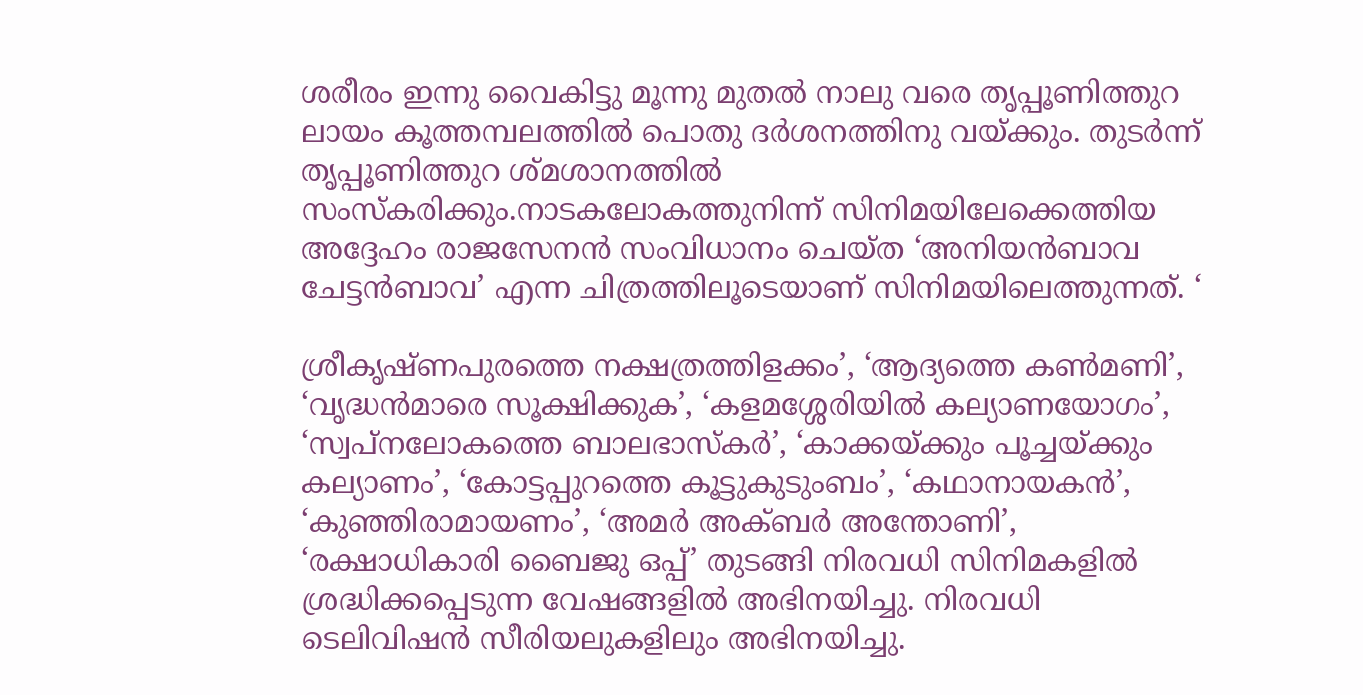ശരീരം ഇന്നു വൈകിട്ടു മൂന്നു മുതല്‍ നാലു വരെ തൃപ്പൂണിത്തുറ ലായം കൂത്തമ്പലത്തില്‍ പൊതു ദര്‍ശനത്തിനു വയ്ക്കും. തുടര്‍ന്ന് തൃപ്പൂണിത്തുറ ശ്മശാനത്തില്‍ സംസ്‌കരിക്കും.നാടകലോകത്തുനിന്ന് സിനിമയിലേക്കെത്തിയ അദ്ദേഹം രാജസേനന്‍ സംവിധാനം ചെയ്ത ‘അനിയന്‍ബാവ ചേട്ടന്‍ബാവ’ എന്ന ചിത്രത്തിലൂടെയാണ് സിനിമയിലെത്തുന്നത്. ‘

ശ്രീകൃഷ്ണപുരത്തെ നക്ഷത്രത്തിളക്കം’, ‘ആദ്യത്തെ കണ്‍മണി’, ‘വൃദ്ധന്‍മാരെ സൂക്ഷിക്കുക’, ‘കളമശ്ശേരിയില്‍ കല്യാണയോഗം’, ‘സ്വപ്നലോകത്തെ ബാലഭാസ്‌കര്‍’, ‘കാക്കയ്ക്കും പൂച്ചയ്ക്കും കല്യാണം’, ‘കോട്ടപ്പുറത്തെ കൂട്ടുകുടുംബം’, ‘കഥാനായകന്‍’, ‘കുഞ്ഞിരാമായണം’, ‘അമര്‍ അക്ബര്‍ അന്തോണി’, ‘രക്ഷാധികാരി ബൈജു ഒപ്പ്’ തുടങ്ങി നിരവധി സിനിമകളില്‍ ശ്രദ്ധിക്കപ്പെടുന്ന വേഷങ്ങളില്‍ അഭിനയിച്ചു. നിരവധി ടെലിവിഷന്‍ സീരിയലുകളിലും അഭിനയിച്ചു.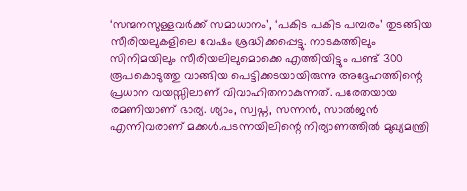‘സന്മനസുള്ളവര്‍ക്ക് സമാധാനം’, ‘പകിട പകിട പമ്പരം’ തുടങ്ങിയ സീരിയലുകളിലെ വേഷം ശ്രദ്ധിക്കപ്പെട്ടു. നാടകത്തിലും സിനിമയിലും സീരിയലിലുമൊക്കെ എത്തിയിട്ടും പണ്ട് 300 രൂപകൊടുത്തു വാങ്ങിയ പെട്ടിക്കടയായിരുന്നു അദ്ദേഹത്തിന്റെ പ്രധാന വയസ്സിലാണ് വിവാഹിതനാകുന്നത്. പരേതയായ രമണിയാണ് ഭാര്യ. ശ്യാം, സ്വപ്ന, സന്നന്‍, സാല്‍ജന്‍ എന്നിവരാണ് മക്കള്‍.പടന്നയിലിന്റെ നിര്യാണത്തില്‍ മുഖ്യമന്ത്രി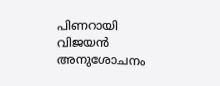പിണറായി വിജയന്‍ അനുശോചനം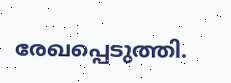രേഖപ്പെടുത്തി.